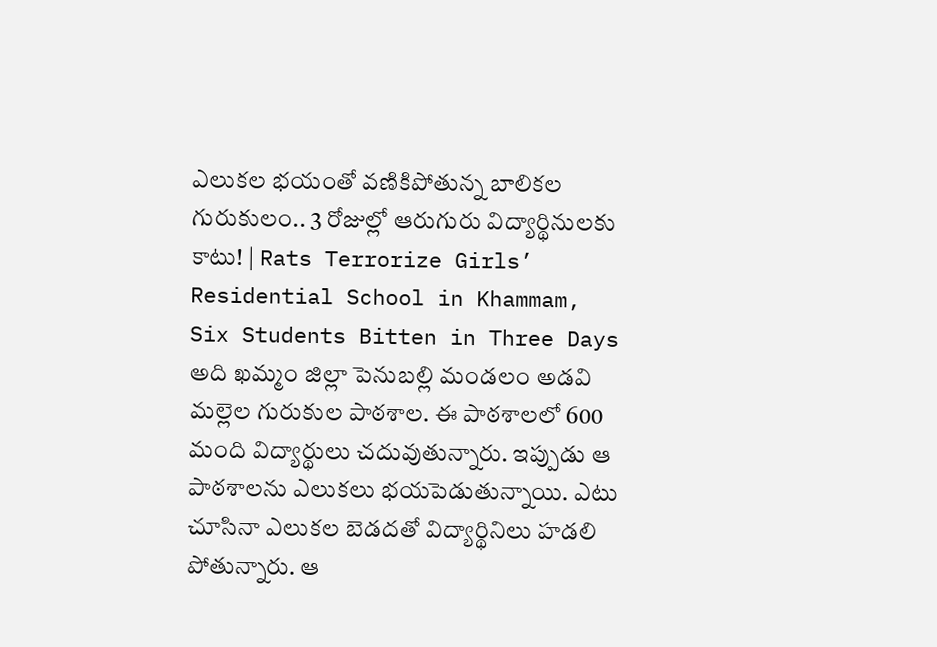ఎలుకల భయంతో వణికిపోతున్న బాలికల గురుకులం.. 3 రోజుల్లో ఆరుగురు విద్యార్థినులకు కాటు! | Rats Terrorize Girls’ Residential School in Khammam, Six Students Bitten in Three Days
అది ఖమ్మం జిల్లా పెనుబల్లి మండలం అడవి మల్లెల గురుకుల పాఠశాల. ఈ పాఠశాలలో 600 మంది విద్యార్థులు చదువుతున్నారు. ఇప్పుడు ఆ పాఠశాలను ఎలుకలు భయపెడుతున్నాయి. ఎటు చూసినా ఎలుకల బెడదతో విద్యార్థినిలు హడలి పోతున్నారు. ఆ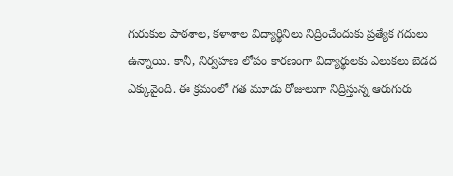గురుకుల పాఠశాల, కళాశాల విద్యార్థినిలు నిద్రించేందుకు ప్రత్యేక గదులు ఉన్నాయి. కానీ, నిర్వహణ లోపం కారణంగా విద్యార్థులకు ఎలుకలు బెడద ఎక్కువైంది. ఈ క్రమంలో గత మూడు రోజులుగా నిద్రిస్తున్న ఆరుగురు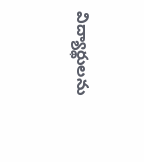విద్యార్థులను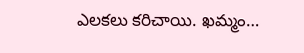ఎలకలు కరిచాయి. ఖమ్మం…